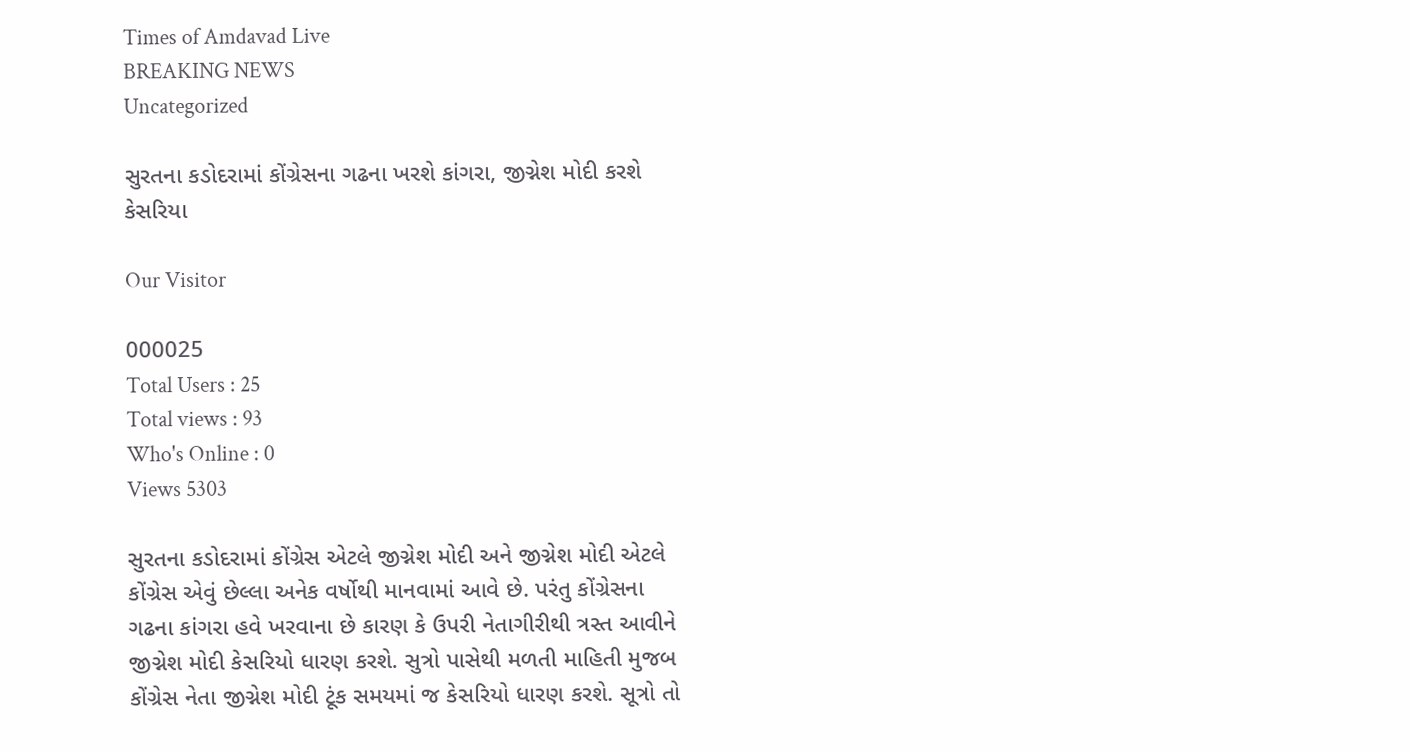Times of Amdavad Live
BREAKING NEWS
Uncategorized

સુરતના કડોદરામાં કોંગ્રેસના ગઢના ખરશે કાંગરા, જીગ્નેશ મોદી કરશે કેસરિયા

Our Visitor

000025
Total Users : 25
Total views : 93
Who's Online : 0
Views 5303

સુરતના કડોદરામાં કોંગ્રેસ એટલે જીગ્નેશ મોદી અને જીગ્નેશ મોદી એટલે કોંગ્રેસ એવું છેલ્લા અનેક વર્ષોથી માનવામાં આવે છે. પરંતુ કોંગ્રેસના ગઢના કાંગરા હવે ખરવાના છે કારણ કે ઉપરી નેતાગીરીથી ત્રસ્ત આવીને જીગ્નેશ મોદી કેસરિયો ધારણ કરશે. સુત્રો પાસેથી મળતી માહિતી મુજબ કોંગ્રેસ નેતા જીગ્નેશ મોદી ટૂંક સમયમાં જ કેસરિયો ધારણ કરશે. સૂત્રો તો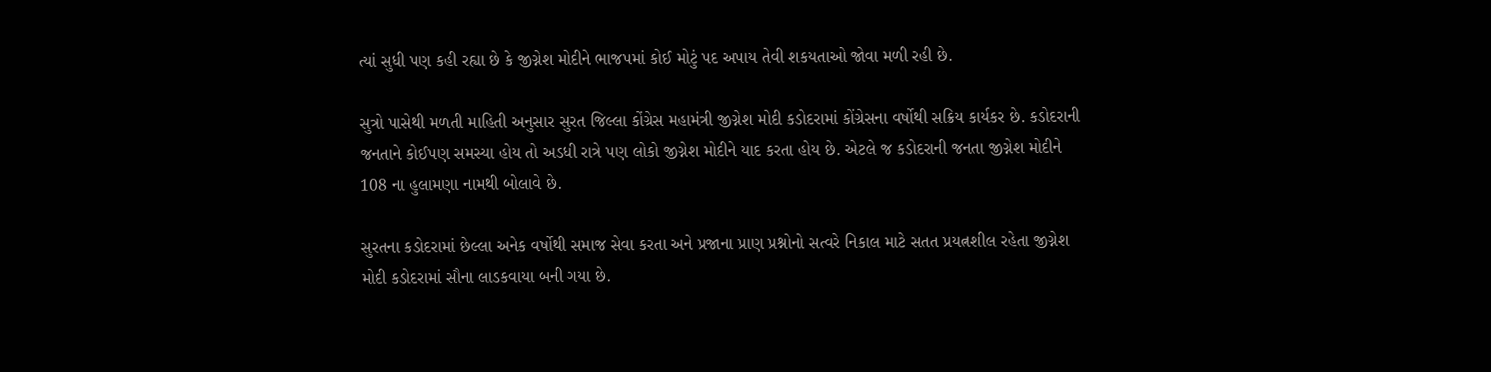ત્યાં સુધી પણ કહી રહ્યા છે કે જીગ્નેશ મોદીને ભાજપમાં કોઈ મોટું પદ અપાય તેવી શકયતાઓ જોવા મળી રહી છે.

સુત્રો પાસેથી મળતી માહિતી અનુસાર સુરત જિલ્લા કોંગ્રેસ મહામંત્રી જીગ્નેશ મોદી કડોદરામાં કોંગ્રેસના વર્ષોથી સક્રિય કાર્યકર છે. કડોદરાની જનતાને કોઈપણ સમસ્યા હોય તો અડધી રાત્રે પણ લોકો જીગ્નેશ મોદીને યાદ કરતા હોય છે. એટલે જ કડોદરાની જનતા જીગ્નેશ મોદીને 108 ના હુલામણા નામથી બોલાવે છે.

સુરતના કડોદરામાં છેલ્લા અનેક વર્ષોથી સમાજ સેવા કરતા અને પ્રજાના પ્રાણ પ્રશ્નોનો સત્વરે નિકાલ માટે સતત પ્રયત્નશીલ રહેતા જીગ્નેશ મોદી કડોદરામાં સૌના લાડકવાયા બની ગયા છે.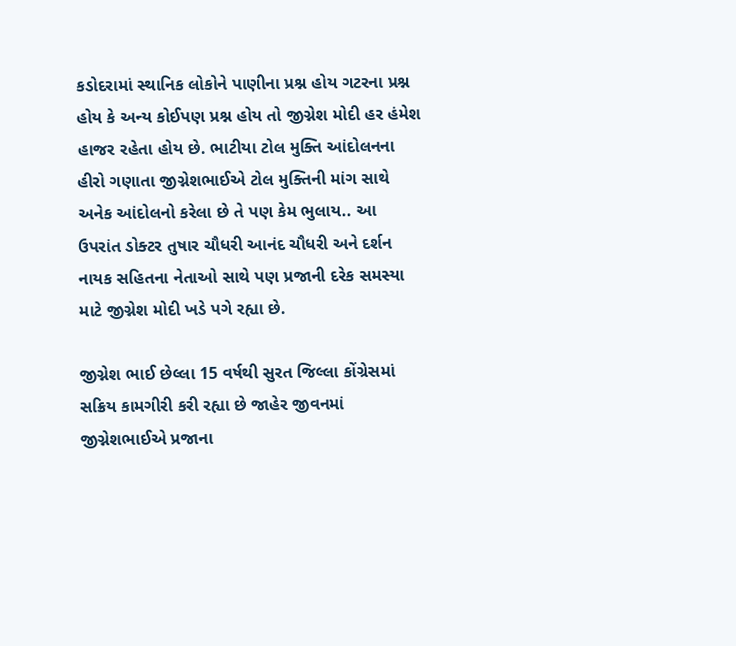કડોદરામાં સ્થાનિક લોકોને પાણીના પ્રશ્ન હોય ગટરના પ્રશ્ન હોય કે અન્ય કોઈપણ પ્રશ્ન હોય તો જીગ્નેશ મોદી હર હંમેશ હાજર રહેતા હોય છે. ભાટીયા ટોલ મુક્તિ આંદોલનના હીરો ગણાતા જીગ્નેશભાઈએ ટોલ મુક્તિની માંગ સાથે અનેક આંદોલનો કરેલા છે તે પણ કેમ ભુલાય.. આ ઉપરાંત ડોક્ટર તુષાર ચૌધરી આનંદ ચૌધરી અને દર્શન નાયક સહિતના નેતાઓ સાથે પણ પ્રજાની દરેક સમસ્યા માટે જીગ્નેશ મોદી ખડે પગે રહ્યા છે.

જીગ્નેશ ભાઈ છેલ્લા 15 વર્ષથી સુરત જિલ્લા કોંગ્રેસમાં સક્રિય કામગીરી કરી રહ્યા છે જાહેર જીવનમાં જીગ્નેશભાઈએ પ્રજાના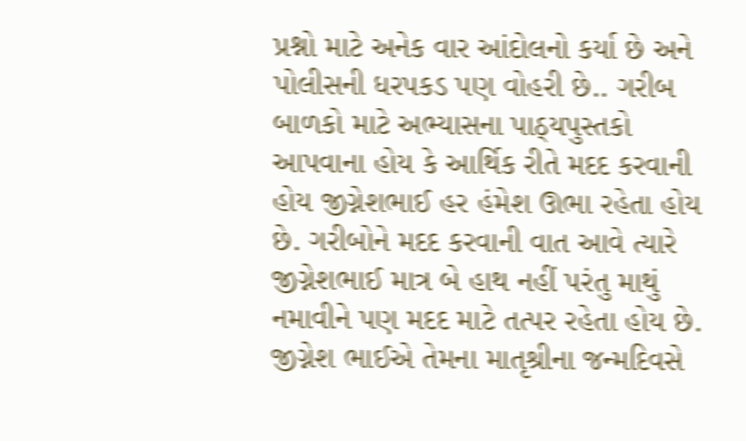પ્રશ્નો માટે અનેક વાર આંદોલનો કર્યા છે અને પોલીસની ધરપકડ પણ વોહરી છે.. ગરીબ બાળકો માટે અભ્યાસના પાઠ્યપુસ્તકો આપવાના હોય કે આર્થિક રીતે મદદ કરવાની હોય જીગ્નેશભાઈ હર હંમેશ ઊભા રહેતા હોય છે. ગરીબોને મદદ કરવાની વાત આવે ત્યારે જીગ્નેશભાઈ માત્ર બે હાથ નહીં પરંતુ માથું નમાવીને પણ મદદ માટે તત્પર રહેતા હોય છે. જીગ્નેશ ભાઈએ તેમના માતૃશ્રીના જન્મદિવસે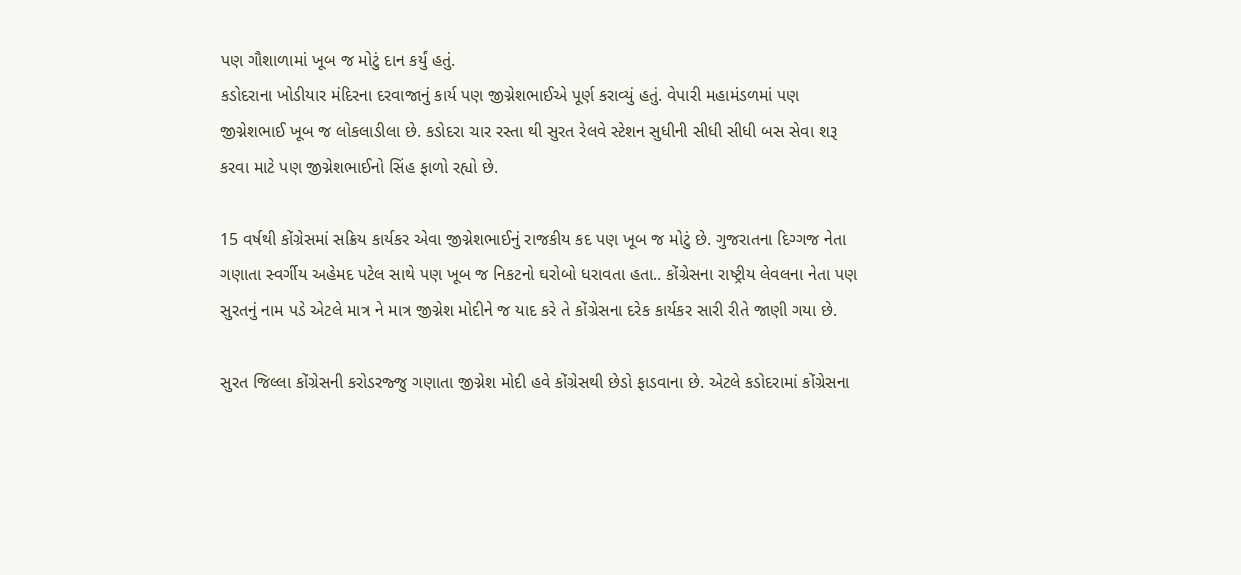પણ ગૌશાળામાં ખૂબ જ મોટું દાન કર્યું હતું.
કડોદરાના ખોડીયાર મંદિરના દરવાજાનું કાર્ય પણ જીગ્નેશભાઈએ પૂર્ણ કરાવ્યું હતું. વેપારી મહામંડળમાં પણ જીગ્નેશભાઈ ખૂબ જ લોકલાડીલા છે. કડોદરા ચાર રસ્તા થી સુરત રેલવે સ્ટેશન સુધીની સીધી સીધી બસ સેવા શરૂ કરવા માટે પણ જીગ્નેશભાઈનો સિંહ ફાળો રહ્યો છે.

15 વર્ષથી કોંગ્રેસમાં સક્રિય કાર્યકર એવા જીગ્નેશભાઈનું રાજકીય કદ પણ ખૂબ જ મોટું છે. ગુજરાતના દિગ્ગજ નેતા ગણાતા સ્વર્ગીય અહેમદ પટેલ સાથે પણ ખૂબ જ નિકટનો ઘરોબો ધરાવતા હતા.. કોંગ્રેસના રાષ્ટ્રીય લેવલના નેતા પણ સુરતનું નામ પડે એટલે માત્ર ને માત્ર જીગ્નેશ મોદીને જ યાદ કરે તે કોંગ્રેસના દરેક કાર્યકર સારી રીતે જાણી ગયા છે.

સુરત જિલ્લા કોંગ્રેસની કરોડરજ્જુ ગણાતા જીગ્નેશ મોદી હવે કોંગ્રેસથી છેડો ફાડવાના છે. એટલે કડોદરામાં કોંગ્રેસના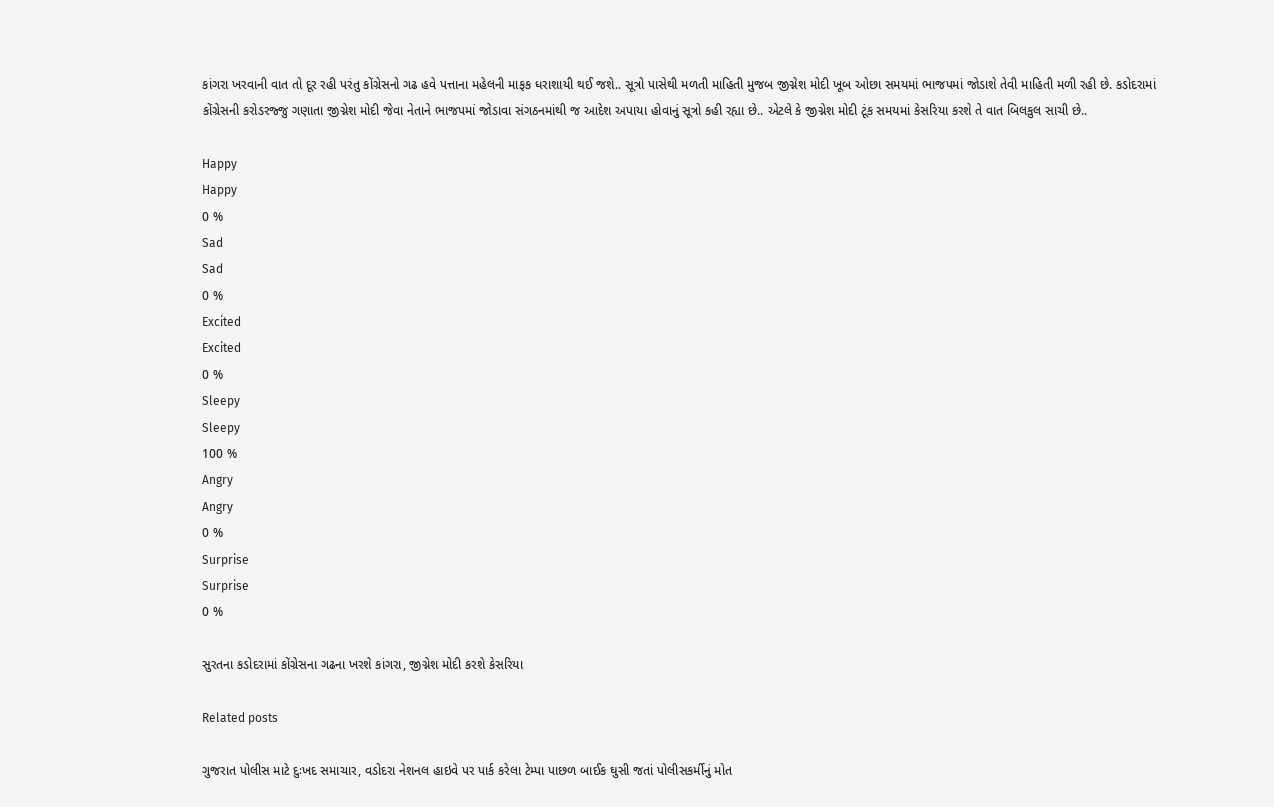કાંગરા ખરવાની વાત તો દૂર રહી પરંતુ કોંગ્રેસનો ગઢ હવે પત્તાના મહેલની માફક ધરાશાયી થઈ જશે.. સૂત્રો પાસેથી મળતી માહિતી મુજબ જીગ્નેશ મોદી ખૂબ ઓછા સમયમાં ભાજપમાં જોડાશે તેવી માહિતી મળી રહી છે. કડોદરામાં કોંગ્રેસની કરોડરજ્જુ ગણાતા જીગ્નેશ મોદી જેવા નેતાને ભાજપમાં જોડાવા સંગઠનમાંથી જ આદેશ અપાયા હોવાનું સૂત્રો કહી રહ્યા છે.. એટલે કે જીગ્નેશ મોદી ટૂંક સમયમાં કેસરિયા કરશે તે વાત બિલકુલ સાચી છે..

Happy
Happy
0 %
Sad
Sad
0 %
Excited
Excited
0 %
Sleepy
Sleepy
100 %
Angry
Angry
0 %
Surprise
Surprise
0 %

સુરતના કડોદરામાં કોંગ્રેસના ગઢના ખરશે કાંગરા, જીગ્નેશ મોદી કરશે કેસરિયા

Related posts

ગુજરાત પોલીસ માટે દુઃખદ સમાચાર, વડોદરા નેશનલ હાઇવે પર પાર્ક કરેલા ટેમ્પા પાછળ બાઈક ઘુસી જતાં પોલીસકર્મીનું મોત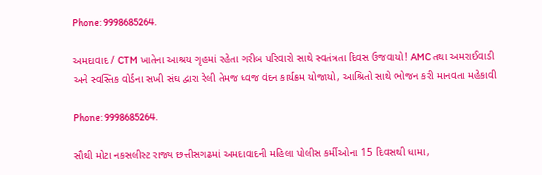Phone: 9998685264.

અમદાવાદ / CTM ખાતેના આશ્રય ગૃહમાં રહેતા ગરીબ પરિવારો સાથે સ્વતંત્રતા દિવસ ઉજવાયો! AMC તથા અમરાઈવાડી અને સ્વસ્તિક વોર્ડના સખી સંઘ દ્વારા રેલી તેમજ ધ્વજ વંદન કાર્યક્રમ યોજાયો, આશ્રિતો સાથે ભોજન કરી માનવતા મહેકાવી

Phone: 9998685264.

સૌથી મોટા નકસલીસ્ટ રાજ્ય છત્તીસગઢમાં અમદાવાદની મહિલા પોલીસ કર્મીઓના 15 દિવસથી ધામા,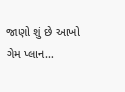જાણો શું છે આખો ગેમ પ્લાન…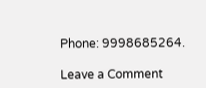Phone: 9998685264.

Leave a Comment